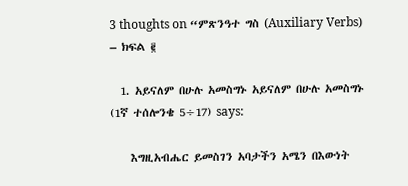3 thoughts on “ምጽንዓተ ግስ (Auxiliary Verbs) – ክፍል ፪

  1. አይናለም በሁሉ አመስግኑ አይናለም በሁሉ አመስግኑ (1ኛ ተሰሎንቄ 5÷17) says:

    እግዚአብሔር ይመስገን አባታችን አሜን በእውነት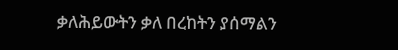ቃለሕይውትን ቃለ በረከትን ያሰማልን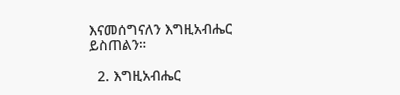እናመሰግናለን እግዚአብሔር ይስጠልን።

  2. እግዚአብሔር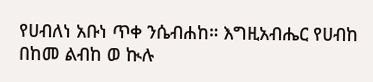የሀብለነ አቡነ ጥቀ ንሴብሐከ። እግዚአብሔር የሀብከ በከመ ልብከ ወ ኲሉ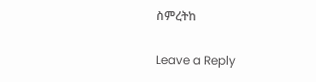ስምረትከ

Leave a Reply